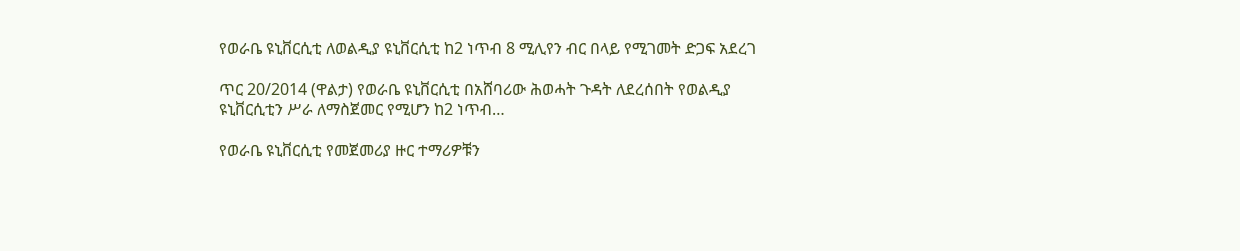የወራቤ ዩኒቨርሲቲ ለወልዲያ ዩኒቨርሲቲ ከ2 ነጥብ 8 ሚሊየን ብር በላይ የሚገመት ድጋፍ አደረገ

ጥር 20/2014 (ዋልታ) የወራቤ ዩኒቨርሲቲ በአሸባሪው ሕወሓት ጉዳት ለደረሰበት የወልዲያ ዩኒቨርሲቲን ሥራ ለማስጀመር የሚሆን ከ2 ነጥብ…

የወራቤ ዩኒቨርሲቲ የመጀመሪያ ዙር ተማሪዎቹን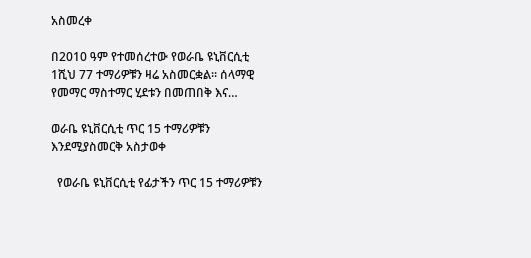አስመረቀ

በ2010 ዓም የተመሰረተው የወራቤ ዩኒቨርሲቲ 1ሺህ 77 ተማሪዎቹን ዛሬ አስመርቋል። ሰላማዊ የመማር ማስተማር ሂደቱን በመጠበቅ እና…

ወራቤ ዩኒቨርሲቲ ጥር 15 ተማሪዎቹን እንደሚያስመርቅ አስታወቀ

  የወራቤ ዩኒቨርሲቲ የፊታችን ጥር 15 ተማሪዎቹን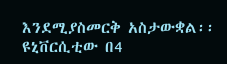እንደሚያስመርቅ አስታውቋል፡፡ ዩኒቨርሲቲው በ4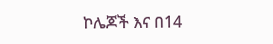ኮሌጆች እና በ14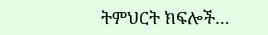ትምህርት ክፍሎች…